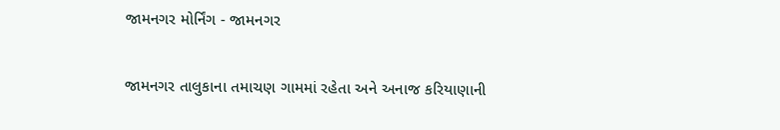જામનગર મોર્નિંગ - જામનગર


જામનગર તાલુકાના તમાચણ ગામમાં રહેતા અને અનાજ કરિયાણાની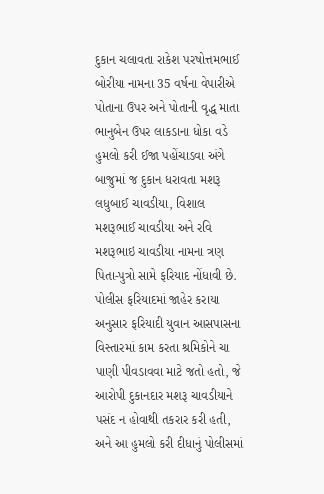દુકાન ચલાવતા રાકેશ પરષોત્તમભાઈ બોરીયા નામના 35 વર્ષના વેપારીએ પોતાના ઉપર અને પોતાની વૃદ્ધ માતા ભાનુબેન ઉપર લાકડાના ધોકા વડે હુમલો કરી ઈજા પહોંચાડવા અંગે બાજુમાં જ દુકાન ધરાવતા મશરૂ લધુબાઈ ચાવડીયા, વિશાલ મશરૂભાઈ ચાવડીયા અને રવિ મશરૂભાઇ ચાવડીયા નામના ત્રણ પિતા-પુત્રો સામે ફરિયાદ નોંધાવી છે. પોલીસ ફરિયાદમાં જાહેર કરાયા અનુસાર ફરિયાદી યુવાન આસપાસના વિસ્તારમાં કામ કરતા શ્રમિકોને ચા પાણી પીવડાવવા માટે જતો હતો, જે આરોપી દુકાનદાર મશરૂ ચાવડીયાને પસંદ ન હોવાથી તકરાર કરી હતી, અને આ હુમલો કરી દીધાનું પોલીસમાં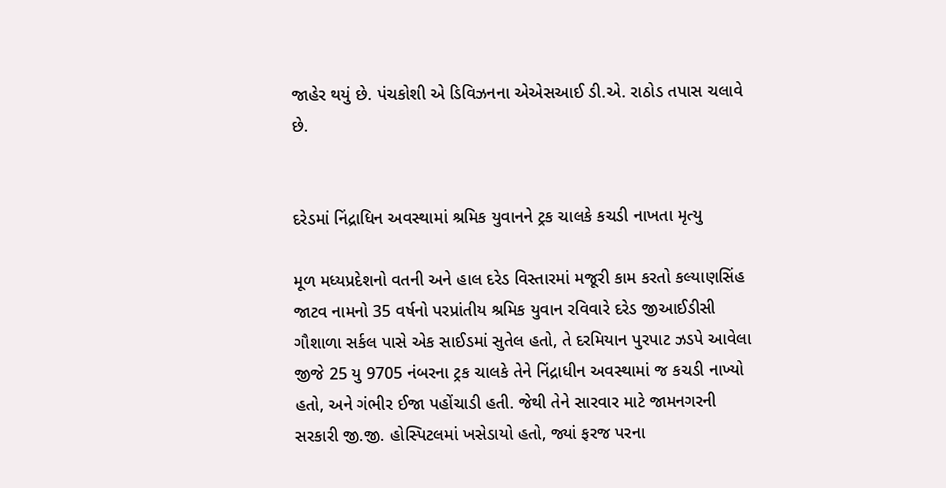જાહેર થયું છે. પંચકોશી એ ડિવિઝનના એએસઆઈ ડી.એ. રાઠોડ તપાસ ચલાવે છે.


દરેડમાં નિંદ્રાધિન અવસ્થામાં શ્રમિક યુવાનને ટ્રક ચાલકે કચડી નાખતા મૃત્યુ

મૂળ મધ્યપ્રદેશનો વતની અને હાલ દરેડ વિસ્તારમાં મજૂરી કામ કરતો કલ્યાણસિંહ જાટવ નામનો 35 વર્ષનો પરપ્રાંતીય શ્રમિક યુવાન રવિવારે દરેડ જીઆઈડીસી ગૌશાળા સર્કલ પાસે એક સાઈડમાં સુતેલ હતો, તે દરમિયાન પુરપાટ ઝડપે આવેલા જીજે 25 યુ 9705 નંબરના ટ્રક ચાલકે તેને નિંદ્રાધીન અવસ્થામાં જ કચડી નાખ્યો હતો, અને ગંભીર ઈજા પહોંચાડી હતી. જેથી તેને સારવાર માટે જામનગરની સરકારી જી.જી. હોસ્પિટલમાં ખસેડાયો હતો, જ્યાં ફરજ પરના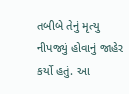તબીબે તેનું મૃત્યુ નીપજ્યું હોવાનું જાહેર કર્યો હતું. આ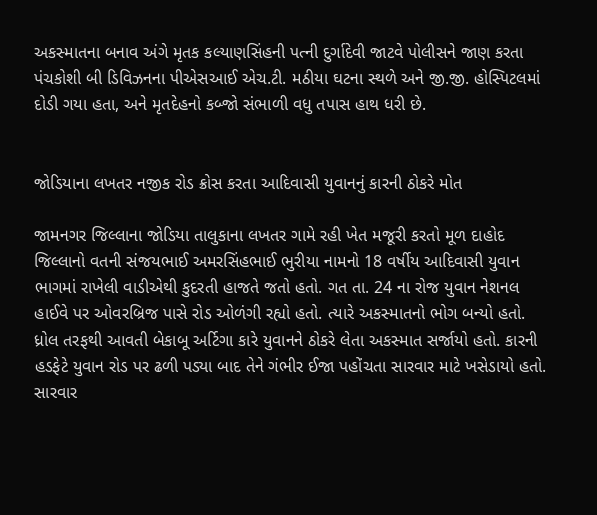અકસ્માતના બનાવ અંગે મૃતક કલ્યાણસિંહની પત્ની દુર્ગાદેવી જાટવે પોલીસને જાણ કરતા પંચકોશી બી ડિવિઝનના પીએસઆઈ એચ.ટી. મઠીયા ઘટના સ્થળે અને જી.જી. હોસ્પિટલમાં દોડી ગયા હતા, અને મૃતદેહનો કબ્જો સંભાળી વધુ તપાસ હાથ ધરી છે.


જોડિયાના લખતર નજીક રોડ ક્રોસ કરતા આદિવાસી યુવાનનું કારની ઠોકરે મોત

જામનગર જિલ્લાના જોડિયા તાલુકાના લખતર ગામે રહી ખેત મજૂરી કરતો મૂળ દાહોદ જિલ્લાનો વતની સંજયભાઈ અમરસિંહભાઈ ભુરીયા નામનો 18 વર્ષીય આદિવાસી યુવાન ભાગમાં રાખેલી વાડીએથી કુદરતી હાજતે જતો હતો. ગત તા. 24 ના રોજ યુવાન નેશનલ હાઈવે પર ઓવરબ્રિજ પાસે રોડ ઓળંગી રહ્યો હતો. ત્યારે અકસ્માતનો ભોગ બન્યો હતો. ધ્રોલ તરફથી આવતી બેકાબૂ અર્ટિગા કારે યુવાનને ઠોકરે લેતા અકસ્માત સર્જાયો હતો. કારની હડફેટે યુવાન રોડ પર ઢળી પડ્યા બાદ તેને ગંભીર ઈજા પહોંચતા સારવાર માટે ખસેડાયો હતો. સારવાર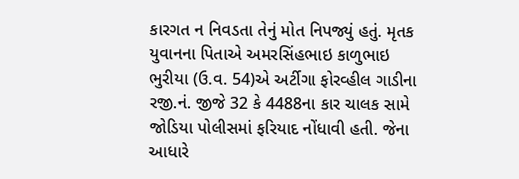કારગત ન નિવડતા તેનું મોત નિપજ્યું હતું. મૃતક યુવાનના પિતાએ અમરસિંહભાઇ કાળુભાઇ ભુરીયા (ઉ.વ. 54)એ અર્ટીગા ફોરવ્હીલ ગાડીના રજી.નં. જીજે 32 કે 4488ના કાર ચાલક સામે જોડિયા પોલીસમાં ફરિયાદ નોંધાવી હતી. જેના આધારે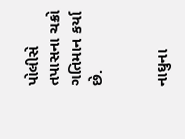પોલીસે તપાસના ચક્રો ગતિમાન કર્યા છે.


નાઘુના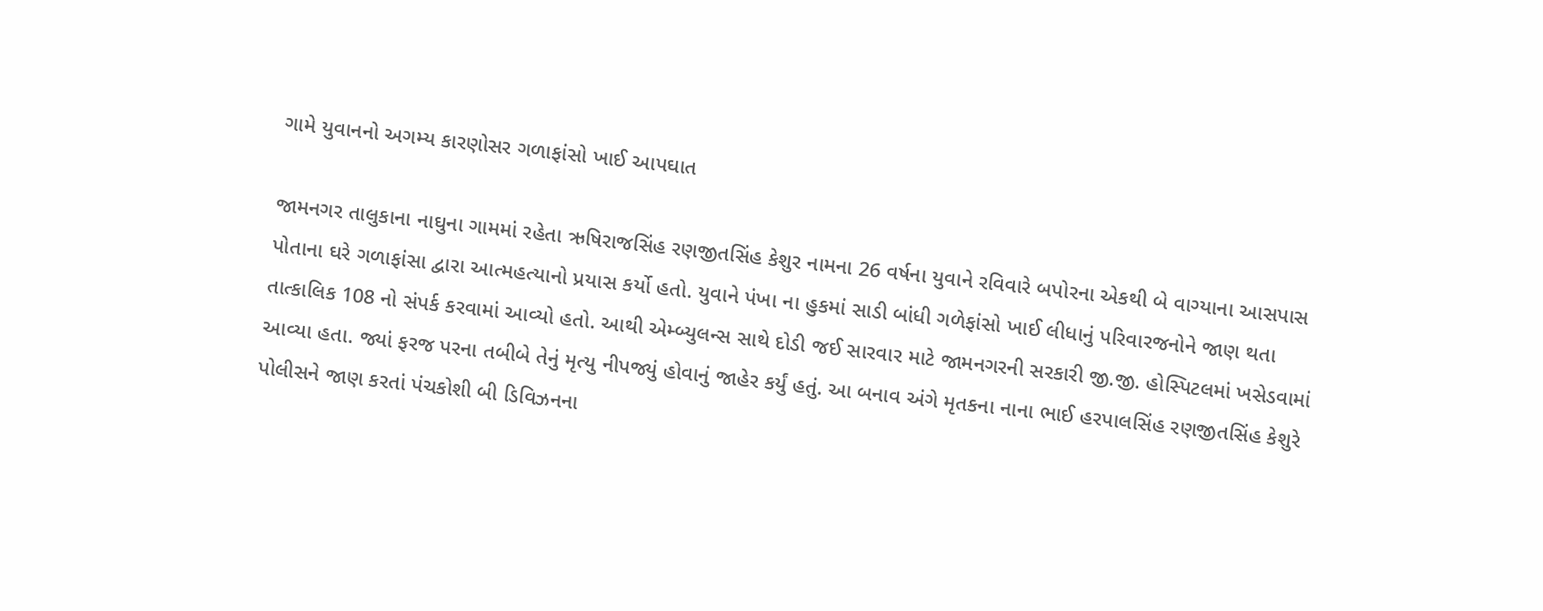ગામે યુવાનનો અગમ્ય કારણોસર ગળાફાંસો ખાઈ આપઘાત

જામનગર તાલુકાના નાઘુના ગામમાં રહેતા ઋષિરાજસિંહ રણજીતસિંહ કેશુર નામના 26 વર્ષના યુવાને રવિવારે બપોરના એકથી બે વાગ્યાના આસપાસ પોતાના ઘરે ગળાફાંસા દ્વારા આત્મહત્યાનો પ્રયાસ કર્યો હતો. યુવાને પંખા ના હુકમાં સાડી બાંધી ગળેફાંસો ખાઈ લીધાનું પરિવારજનોને જાણ થતા તાત્કાલિક 108 નો સંપર્ક કરવામાં આવ્યો હતો. આથી એમ્બ્યુલન્સ સાથે દોડી જઈ સારવાર માટે જામનગરની સરકારી જી.જી. હોસ્પિટલમાં ખસેડવામાં આવ્યા હતા. જ્યાં ફરજ પરના તબીબે તેનું મૃત્યુ નીપજ્યું હોવાનું જાહેર કર્યું હતું. આ બનાવ અંગે મૃતકના નાના ભાઈ હરપાલસિંહ રણજીતસિંહ કેશુરે પોલીસને જાણ કરતાં પંચકોશી બી ડિવિઝનના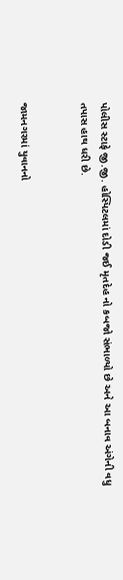પોલીસ સ્ટાફે જી.જી. હોસ્પિટલમાં દોડી જઈ મૃતદેહ નો કબજો સંભાળ્યો છે અને આ બનાવ અંગેની વધુ તપાસ હાથ ધરી છે.


જામનગરમાં યુવાનનો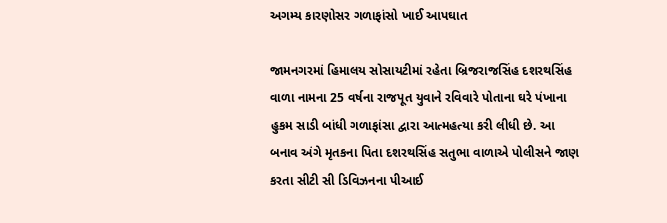અગમ્ય કારણોસર ગળાફાંસો ખાઈ આપઘાત

જામનગરમાં હિમાલય સોસાયટીમાં રહેતા બ્રિજરાજસિંહ દશરથસિંહ વાળા નામના 25 વર્ષના રાજપૂત યુવાને રવિવારે પોતાના ઘરે પંખાના હુકમ સાડી બાંધી ગળાફાંસા દ્વારા આત્મહત્યા કરી લીધી છે. આ બનાવ અંગે મૃતકના પિતા દશરથસિંહ સતુભા વાળાએ પોલીસને જાણ કરતા સીટી સી ડિવિઝનના પીઆઈ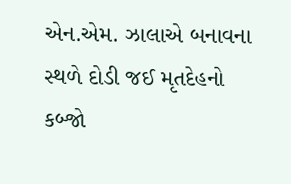એન.એમ. ઝાલાએ બનાવના સ્થળે દોડી જઈ મૃતદેહનો કબ્જો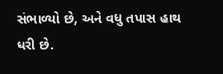સંભાળ્યો છે, અને વધુ તપાસ હાથ ધરી છે.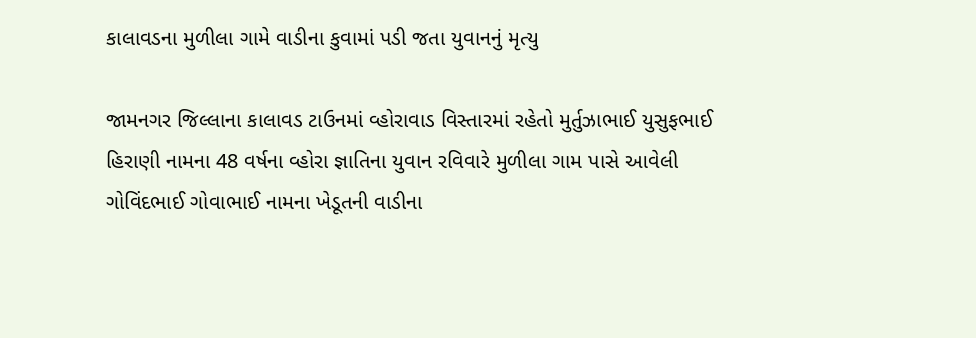કાલાવડના મુળીલા ગામે વાડીના કુવામાં પડી જતા યુવાનનું મૃત્યુ

જામનગર જિલ્લાના કાલાવડ ટાઉનમાં વ્હોરાવાડ વિસ્તારમાં રહેતો મુર્તુઝાભાઈ યુસુફભાઈ હિરાણી નામના 48 વર્ષના વ્હોરા જ્ઞાતિના યુવાન રવિવારે મુળીલા ગામ પાસે આવેલી ગોવિંદભાઈ ગોવાભાઈ નામના ખેડૂતની વાડીના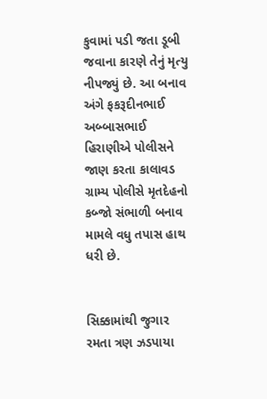કુવામાં પડી જતા ડૂબી જવાના કારણે તેનું મૃત્યુ નીપજ્યું છે. આ બનાવ અંગે ફકરૂદીનભાઈ અબ્બાસભાઈ હિરાણીએ પોલીસને જાણ કરતા કાલાવડ ગ્રામ્ય પોલીસે મૃતદેહનો કબ્જો સંભાળી બનાવ મામલે વધુ તપાસ હાથ ધરી છે.


સિક્કામાંથી જુગાર રમતા ત્રણ ઝડપાયા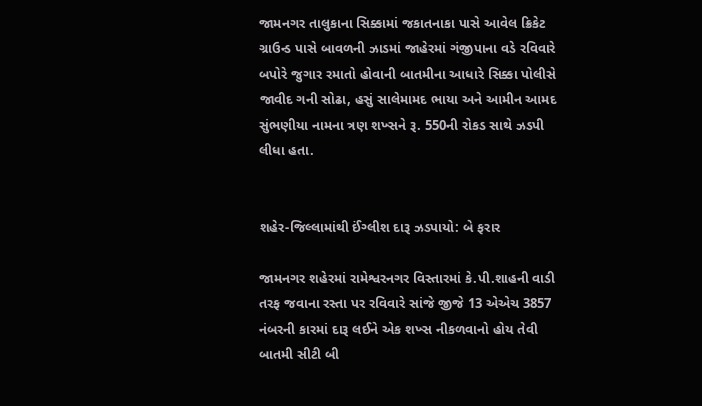જામનગર તાલુકાના સિક્કામાં જકાતનાકા પાસે આવેલ ક્રિકેટ ગ્રાઉન્ડ પાસે બાવળની ઝાડમાં જાહેરમાં ગંજીપાના વડે રવિવારે બપોરે જુગાર રમાતો હોવાની બાતમીના આધારે સિક્કા પોલીસે જાવીદ ગની સોઢા, હસું સાલેમામદ ભાયા અને આમીન આમદ સુંભણીયા નામના ત્રણ શખ્સને રૂ. 550ની રોકડ સાથે ઝડપી લીધા હતા.


શહેર-જિલ્લામાંથી ઈંગ્લીશ દારૂ ઝડપાયો: બે ફરાર

જામનગર શહેરમાં રામેશ્વરનગર વિસ્તારમાં કે.પી.શાહની વાડી તરફ જવાના રસ્તા પર રવિવારે સાંજે જીજે 13 એએચ 3857 નંબરની કારમાં દારૂ લઈને એક શખ્સ નીકળવાનો હોય તેવી બાતમી સીટી બી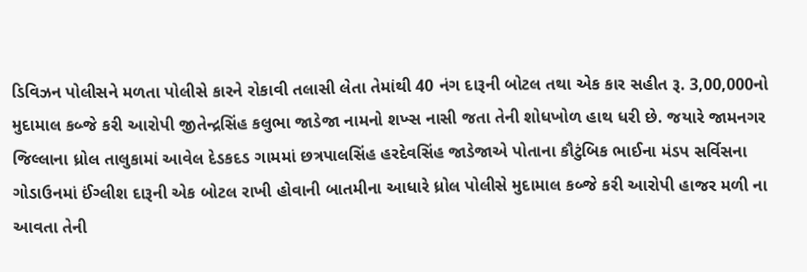ડિવિઝન પોલીસને મળતા પોલીસે કારને રોકાવી તલાસી લેતા તેમાંથી 40 નંગ દારૂની બોટલ તથા એક કાર સહીત રૂ. 3,00,000નો મુદામાલ કબ્જે કરી આરોપી જીતેન્દ્રસિંહ કલુભા જાડેજા નામનો શખ્સ નાસી જતા તેની શોધખોળ હાથ ધરી છે. જયારે જામનગર જિલ્લાના ધ્રોલ તાલુકામાં આવેલ દેડકદડ ગામમાં છત્રપાલસિંહ હરદેવસિંહ જાડેજાએ પોતાના કૌટુંબિક ભાઈના મંડપ સર્વિસના ગોડાઉનમાં ઈંગ્લીશ દારૂની એક બોટલ રાખી હોવાની બાતમીના આધારે ધ્રોલ પોલીસે મુદામાલ કબ્જે કરી આરોપી હાજર મળી ના આવતા તેની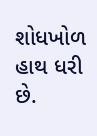શોધખોળ હાથ ધરી છે.